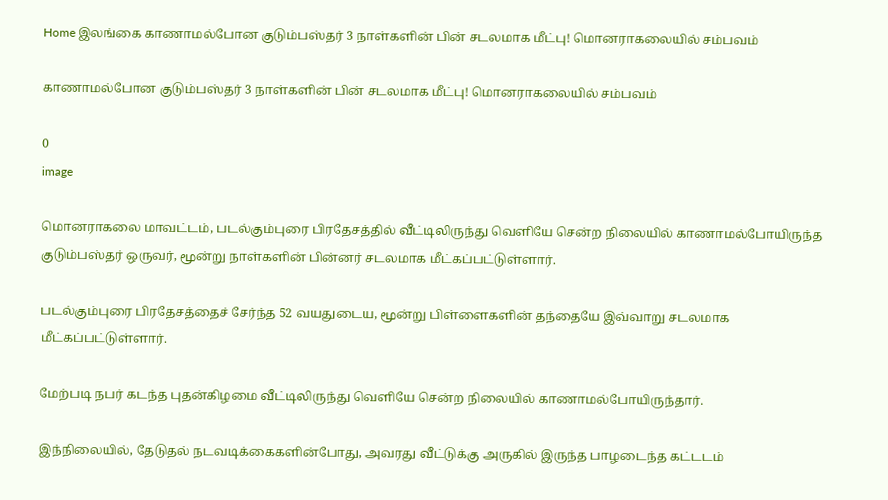Home இலங்கை காணாமல்போன குடும்பஸ்தர் 3 நாள்களின் பின் சடலமாக மீட்பு! மொனராகலையில் சம்பவம்

காணாமல்போன குடும்பஸ்தர் 3 நாள்களின் பின் சடலமாக மீட்பு! மொனராகலையில் சம்பவம்

0
image

மொனராகலை மாவட்டம், படல்கும்புரை பிரதேசத்தில் வீட்டிலிருந்து வெளியே சென்ற நிலையில் காணாமல்போயிருந்த குடும்பஸ்தர் ஒருவர், மூன்று நாள்களின் பின்னர் சடலமாக மீட்கப்பட்டுள்ளார்.

படல்கும்புரை பிரதேசத்தைச் சேர்ந்த 52 வயதுடைய, மூன்று பிள்ளைகளின் தந்தையே இவ்வாறு சடலமாக மீட்கப்பட்டுள்ளார்.

மேற்படி நபர் கடந்த புதன்கிழமை வீட்டிலிருந்து வெளியே சென்ற நிலையில் காணாமல்போயிருந்தார்.

இந்நிலையில், தேடுதல் நடவடிக்கைகளின்போது, அவரது வீட்டுக்கு அருகில் இருந்த பாழடைந்த கட்டடம்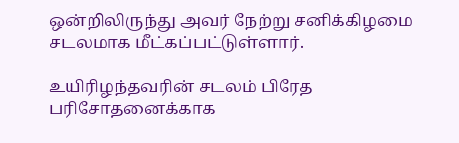ஒன்றிலிருந்து அவர் நேற்று சனிக்கிழமை சடலமாக மீட்கப்பட்டுள்ளார்.

உயிரிழந்தவரின் சடலம் பிரேத பரிசோதனைக்காக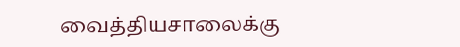வைத்தியசாலைக்கு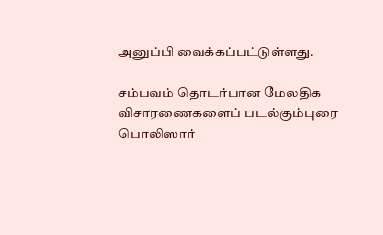அனுப்பி வைக்கப்பட்டுள்ளது.

சம்பவம் தொடர்பான மேலதிக விசாரணைகளைப் படல்கும்புரை பொலிஸார்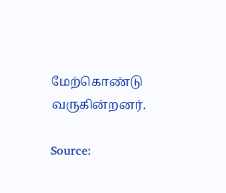மேற்கொண்டு வருகின்றனர்.

Source: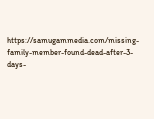https://samugammedia.com/missing-family-member-found-dead-after-3-days-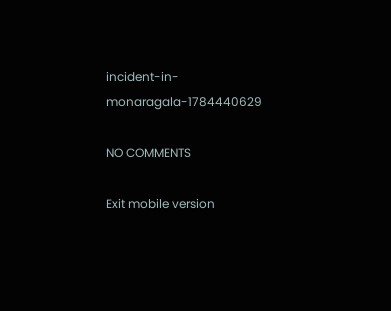incident-in-monaragala-1784440629

NO COMMENTS

Exit mobile version